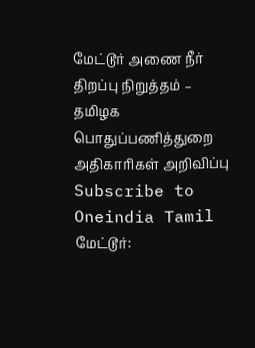மேட்டூர் அணை நீர் திறப்பு நிறுத்தம் – தமிழக பொதுப்பணித்துறை அதிகாரிகள் அறிவிப்பு
Subscribe to Oneindia Tamil
மேட்டூர்: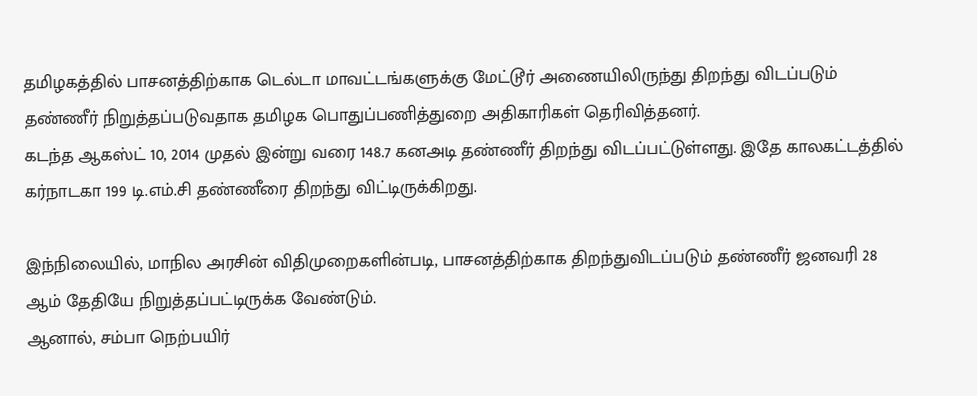தமிழகத்தில் பாசனத்திற்காக டெல்டா மாவட்டங்களுக்கு மேட்டூர் அணையிலிருந்து திறந்து விடப்படும் தண்ணீர் நிறுத்தப்படுவதாக தமிழக பொதுப்பணித்துறை அதிகாரிகள் தெரிவித்தனர்.
கடந்த ஆகஸ்ட் 10, 2014 முதல் இன்று வரை 148.7 கனஅடி தண்ணீர் திறந்து விடப்பட்டுள்ளது. இதே காலகட்டத்தில் கர்நாடகா 199 டி.எம்.சி தண்ணீரை திறந்து விட்டிருக்கிறது.

இந்நிலையில், மாநில அரசின் விதிமுறைகளின்படி, பாசனத்திற்காக திறந்துவிடப்படும் தண்ணீர் ஜனவரி 28 ஆம் தேதியே நிறுத்தப்பட்டிருக்க வேண்டும்.
ஆனால், சம்பா நெற்பயிர்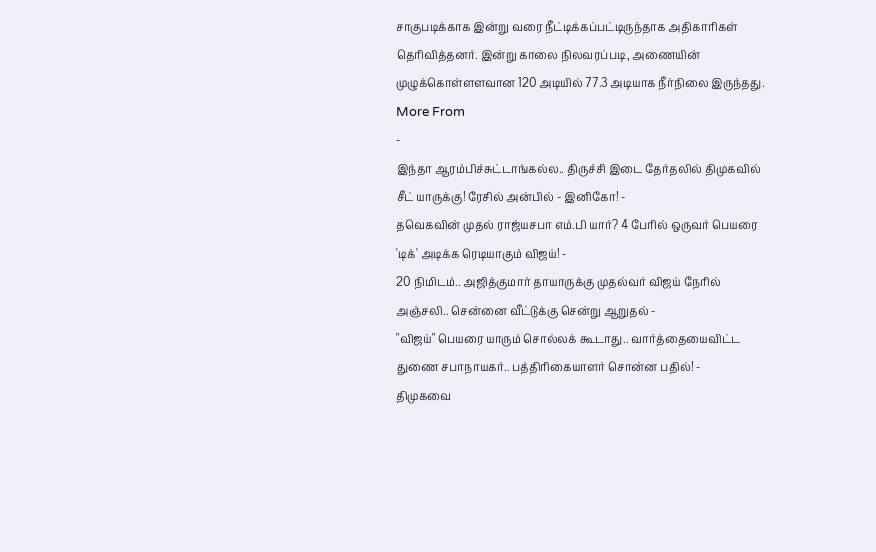சாகுபடிக்காக இன்று வரை நீட்டிக்கப்பட்டிருந்தாக அதிகாரிகள் தெரிவித்தனர். இன்று காலை நிலவரப்படி, அணையின் முழுக்கொள்ளளவான 120 அடியில் 77.3 அடியாக நீர்நிலை இருந்தது.
More From
-
இந்தா ஆரம்பிச்சுட்டாங்கல்ல.. திருச்சி இடை தேர்தலில் திமுகவில் சீட் யாருக்கு! ரேசில் அன்பில் - இனிகோ! -
தவெகவின் முதல் ராஜ்யசபா எம்.பி யார்? 4 பேரில் ஒருவர் பெயரை 'டிக்' அடிக்க ரெடியாகும் விஜய்! -
20 நிமிடம்.. அஜித்குமார் தாயாருக்கு முதல்வர் விஜய் நேரில் அஞ்சலி.. சென்னை வீட்டுக்கு சென்று ஆறுதல் -
"விஜய்" பெயரை யாரும் சொல்லக் கூடாது.. வார்த்தையைவிட்ட துணை சபாநாயகர்.. பத்திரிகையாளர் சொன்ன பதில்! -
திமுகவை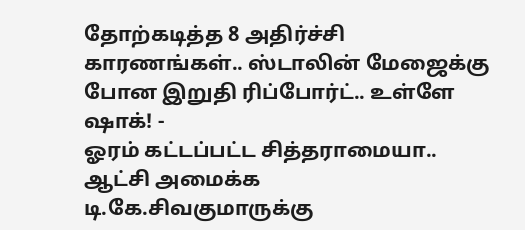தோற்கடித்த 8 அதிர்ச்சி காரணங்கள்.. ஸ்டாலின் மேஜைக்கு போன இறுதி ரிப்போர்ட்.. உள்ளே ஷாக்! -
ஓரம் கட்டப்பட்ட சித்தராமையா.. ஆட்சி அமைக்க டி.கே.சிவகுமாருக்கு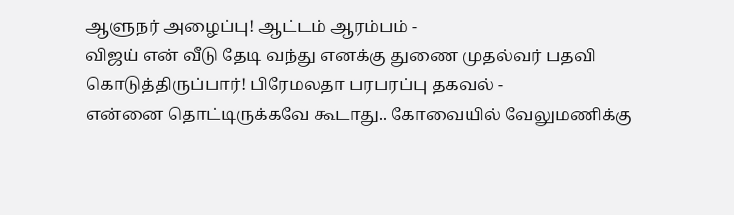ஆளுநர் அழைப்பு! ஆட்டம் ஆரம்பம் -
விஜய் என் வீடு தேடி வந்து எனக்கு துணை முதல்வர் பதவி கொடுத்திருப்பார்! பிரேமலதா பரபரப்பு தகவல் -
என்னை தொட்டிருக்கவே கூடாது.. கோவையில் வேலுமணிக்கு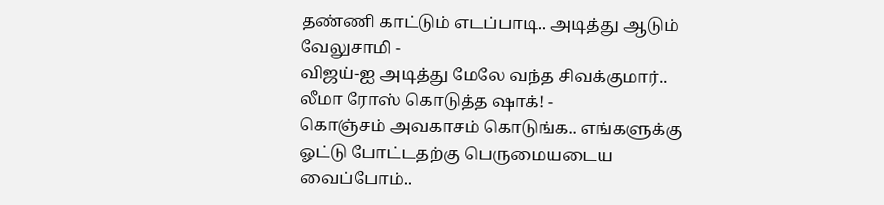தண்ணி காட்டும் எடப்பாடி.. அடித்து ஆடும் வேலுசாமி -
விஜய்-ஐ அடித்து மேலே வந்த சிவக்குமார்.. லீமா ரோஸ் கொடுத்த ஷாக்! -
கொஞ்சம் அவகாசம் கொடுங்க.. எங்களுக்கு ஓட்டு போட்டதற்கு பெருமையடைய வைப்போம்..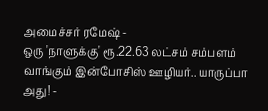அமைச்சர் ரமேஷ் -
ஒரு 'நாளுக்கு' ரூ.22.63 லட்சம் சம்பளம் வாங்கும் இன்போசிஸ் ஊழியர்.. யாருப்பா அது! -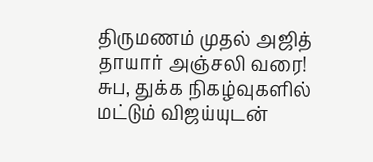திருமணம் முதல் அஜித் தாயார் அஞ்சலி வரை! சுப, துக்க நிகழ்வுகளில் மட்டும் விஜய்யுடன்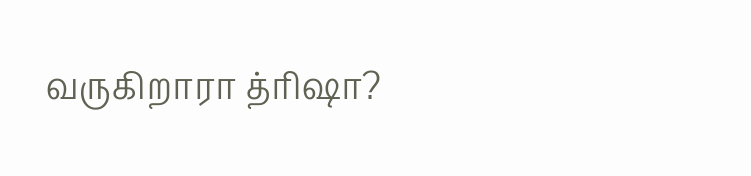வருகிறாரா த்ரிஷா?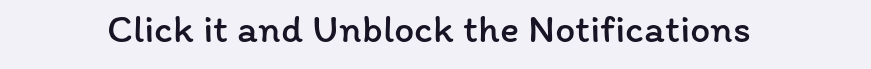Click it and Unblock the Notifications